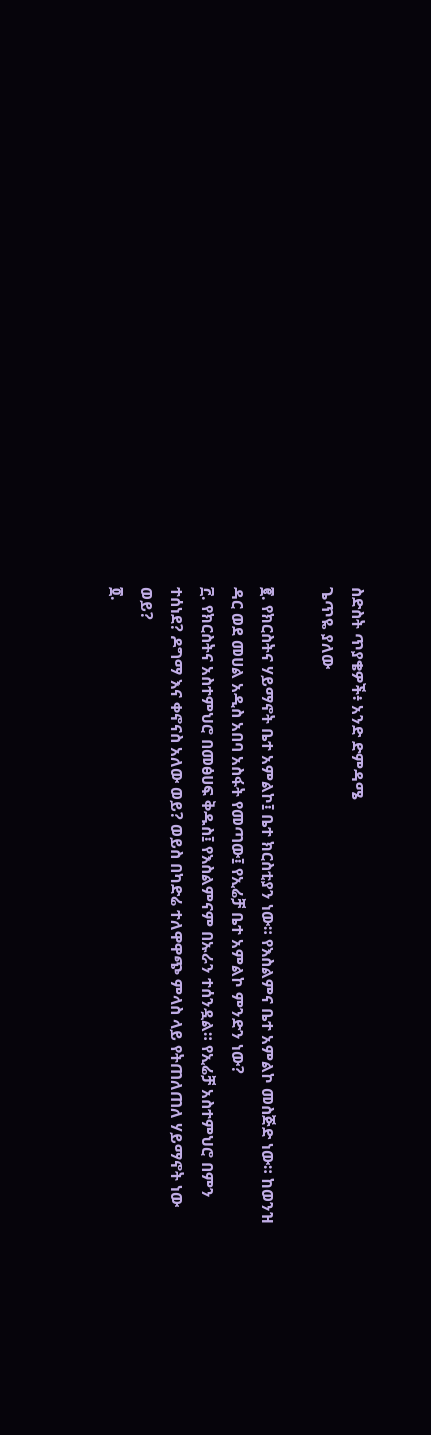ስድስት ጥያቄዎች፥ አንድ ድምዳሜ
ጌጥዬ ያለው

፪. የክርስትና ሃይማኖት ቤተ አምልኮ፤ ቤተ ክርስቲያን ነው። የእስልምና ቤተ አምልኮ መስጅድ ነው። ከወንዝ ዳር ወደ መሀል አዲስ አበባ አስፋት የመጣው፤ የኢሬቻ ቤተ አምልኮ ምንድን ነው?
፫. የክርስትና አስተምህሮ በመፅሀፍ ቅዱስ፤ የእስልምናም በኡራን ተሰንዷል። የኢሬቻ አስተምህሮ በምን ተሰነደ? ዶግማ እና ቀኖናስ አለው ወይ? ወይስ በካድሬ ተለዋዋጭ ምላስ ላይ የትጠለጠለ ሃይማኖት ነው ወይ?
፬.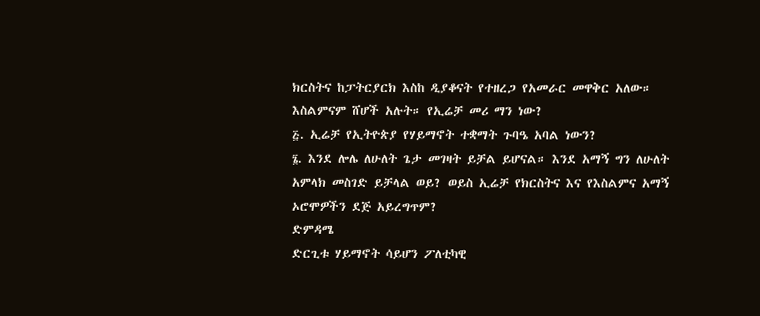ክርስትና ከፓትርያርክ እስከ ዲያቆናት የተዘረጋ የአመራር መዋቅር አለው። እስልምናም ሸሆች አሉት። የኢሬቻ መሪ ማን ነው?
፭. ኢሬቻ የኢትዮጵያ የሃይማኖት ተቋማት ጉባዔ አባል ነውን?
፮. እንደ ሎሌ ለሁለት ጌታ መገዛት ይቻል ይሆናል። እንደ አማኝ ግን ለሁለት አምላክ መስገድ ይቻላል ወይ? ወይስ ኢሬቻ የክርስትና እና የእስልምና አማኝ ኦሮሞዎችን ደጅ አይረግጥም?
ድምዳሜ
ድርጊቱ ሃይማኖት ሳይሆን ፖለቲካዊ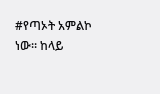#የጣኦት አምልኮ ነው። ከላይ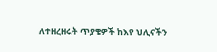ለተዘረዘሩት ጥያቄዎች ከእየ ህሊናችን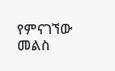የምናገኘው መልስ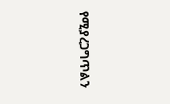የሚያረጋግጥልን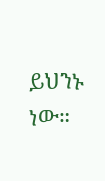ይህንኑ ነው።